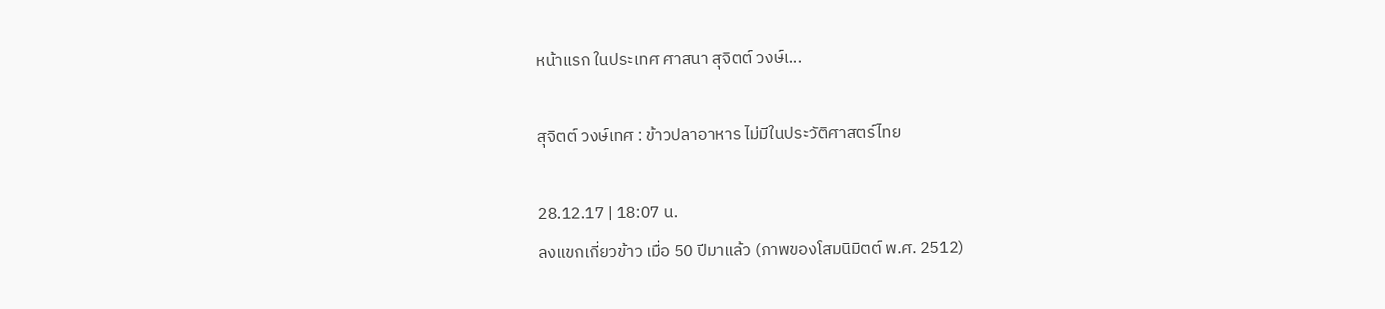หน้าแรก ในประเทศ ศาสนา สุจิตต์ วงษ์เ...

สุจิตต์ วงษ์เทศ : ข้าวปลาอาหาร ไม่มีในประวัติศาสตร์ไทย

28.12.17 | 18:07 น.
ลงแขกเกี่ยวข้าว เมื่อ 50 ปีมาแล้ว (ภาพของโสมนิมิตต์ พ.ศ. 2512)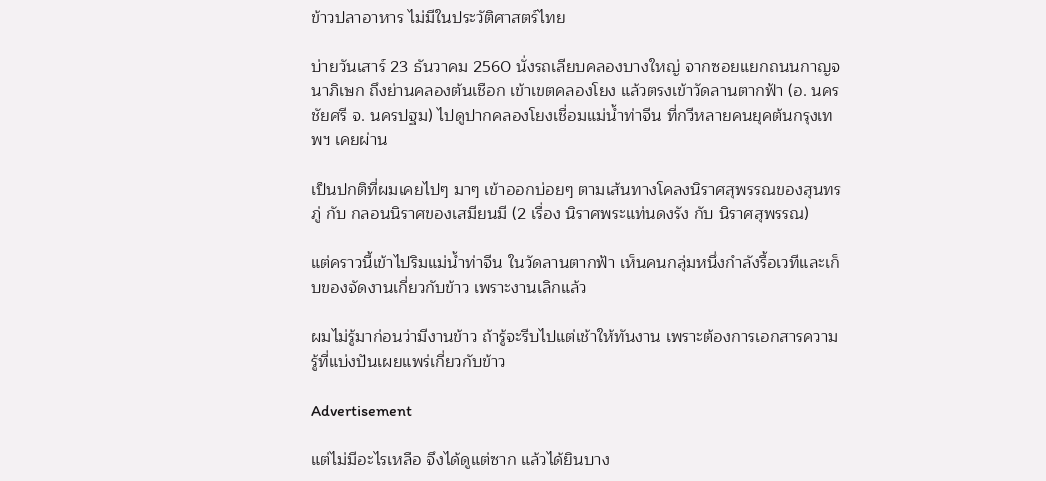ข้าวปลาอาหาร ไม่มีในประวัติศาสตร์ไทย

บ่ายวันเสาร์ 23 ธันวาคม 2560 นั่งรถเลียบคลองบางใหญ่ จากซอยแยกถนนกาญจนาภิเษก ถึงย่านคลองต้นเชือก เข้าเขตคลองโยง แล้วตรงเข้าวัดลานตากฟ้า (อ. นครชัยศรี จ. นครปฐม) ไปดูปากคลองโยงเชื่อมแม่น้ำท่าจีน ที่กวีหลายคนยุคต้นกรุงเทพฯ เคยผ่าน

เป็นปกติที่ผมเคยไปๆ มาๆ เข้าออกบ่อยๆ ตามเส้นทางโคลงนิราศสุพรรณของสุนทรภู่ กับ กลอนนิราศของเสมียนมี (2 เรื่อง นิราศพระแท่นดงรัง กับ นิราศสุพรรณ)

แต่คราวนี้เข้าไปริมแม่น้ำท่าจีน ในวัดลานตากฟ้า เห็นคนกลุ่มหนึ่งกำลังรื้อเวทีและเก็บของจัดงานเกี่ยวกับข้าว เพราะงานเลิกแล้ว

ผมไม่รู้มาก่อนว่ามีงานข้าว ถ้ารู้จะรีบไปแต่เช้าให้ทันงาน เพราะต้องการเอกสารความรู้ที่แบ่งปันเผยแพร่เกี่ยวกับข้าว

Advertisement

แต่ไม่มีอะไรเหลือ จึงได้ดูแต่ซาก แล้วได้ยินบาง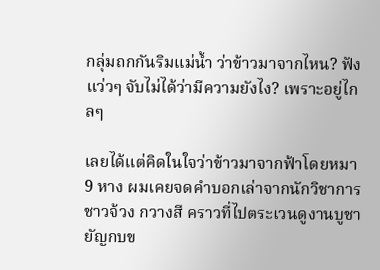กลุ่มถกกันริมแม่น้ำ ว่าข้าวมาจากไหน? ฟังแว่วๆ จับไม่ได้ว่ามีความยังไง? เพราะอยู่ไกลๆ

เลยได้แต่คิดในใจว่าข้าวมาจากฟ้าโดยหมา 9 หาง ผมเคยจดคำบอกเล่าจากนักวิชาการชาวจ้วง กวางสี คราวที่ไปตระเวนดูงานบูชายัญกบข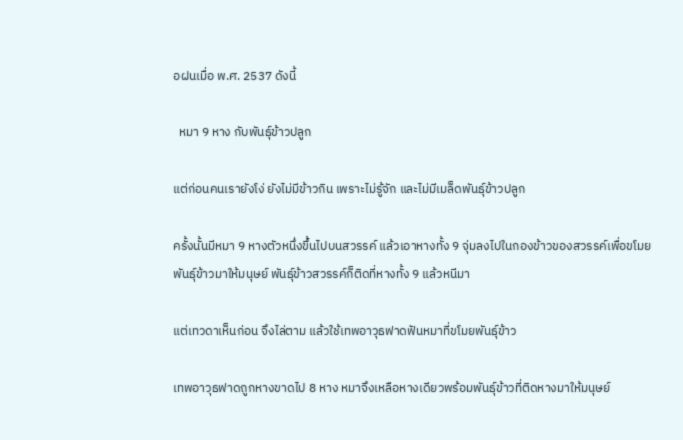อฝนเมื่อ พ.ศ. 2537 ดังนี้

  หมา 9 หาง กับพันธุ์ข้าวปลูก

แต่ก่อนคนเรายังโง่ ยังไม่มีข้าวกิน เพราะไม่รู้จัก และไม่มีเมล็ดพันธุ์ข้าวปลูก

ครั้งนั้นมีหมา 9 หางตัวหนึ่งขึ้นไปบนสวรรค์ แล้วเอาหางทั้ง 9 จุ่มลงไปในกองข้าวของสวรรค์เพื่อขโมยพันธุ์ข้าวมาให้มนุษย์ พันธุ์ข้าวสวรรค์ก็ติดที่หางทั้ง 9 แล้วหนีมา

แต่เทวดาเห็นก่อน จึงไล่ตาม แล้วใช้เทพอาวุธฟาดฟันหมาที่ขโมยพันธุ์ข้าว

เทพอาวุธฟาดถูกหางขาดไป 8 หาง หมาจึงเหลือหางเดียวพร้อมพันธุ์ข้าวที่ติดหางมาให้มนุษย์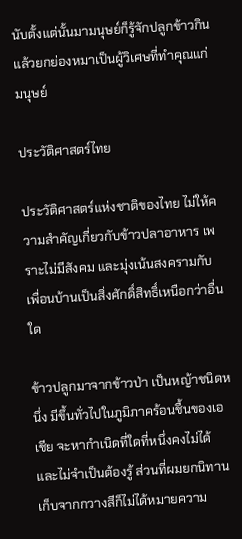นับตั้งแต่นั้นมามนุษย์ก็รู้จักปลูกข้าวกิน แล้วยกย่องหมาเป็นผู้วิเศษที่ทำคุณแก่มนุษย์

ประวัติศาสตร์ไทย

ประวัติศาสตร์แห่งชาติของไทย ไม่ให้ความสำคัญเกี่ยวกับข้าวปลาอาหาร เพราะไม่มีสังคม และมุ่งเน้นสงครามกับเพื่อนบ้านเป็นสิ่งศักดิ์สิทธิ์เหนือกว่าอื่นใด

ข้าวปลูกมาจากข้าวป่า เป็นหญ้าชนิดหนึ่ง มีขึ้นทั่วไปในภูมิภาคร้อนชื้นของเอเชีย จะหากำเนิดที่ใดที่หนึ่งคงไม่ได้ และไม่จำเป็นต้องรู้ ส่วนที่ผมยกนิทานเก็บจากกวางสีก็ไม่ได้หมายความ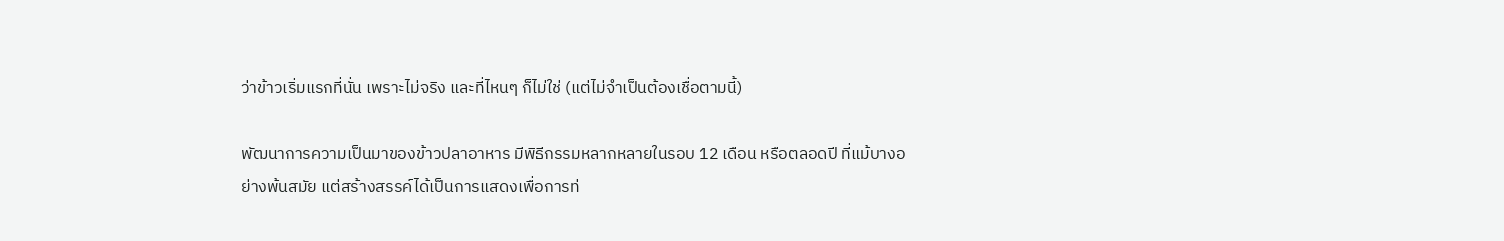ว่าข้าวเริ่มแรกที่นั่น เพราะไม่จริง และที่ไหนๆ ก็ไม่ใช่ (แต่ไม่จำเป็นต้องเชื่อตามนี้)

พัฒนาการความเป็นมาของข้าวปลาอาหาร มีพิธีกรรมหลากหลายในรอบ 12 เดือน หรือตลอดปี ที่แม้บางอย่างพ้นสมัย แต่สร้างสรรค์ได้เป็นการแสดงเพื่อการท่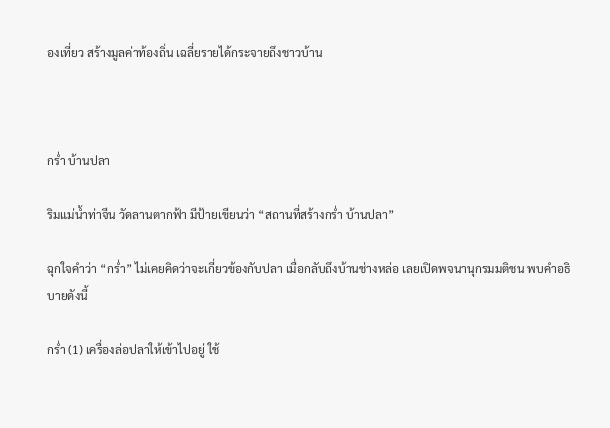องเที่ยว สร้างมูลค่าท้องถิ่น เฉลี่ยรายได้กระจายถึงชาวบ้าน



กร่ำ บ้านปลา

ริมแม่น้ำท่าจีน วัดลานตากฟ้า มีป้ายเขียนว่า “สถานที่สร้างกร่ำ บ้านปลา”

ฉุกใจคำว่า “กร่ำ” ไม่เคยคิดว่าจะเกี่ยวข้องกับปลา เมื่อกลับถึงบ้านช่างหล่อ เลยเปิดพจนานุกรมมติชน พบคำอธิบายดังนี้

กร่ำ (1) เครื่องล่อปลาให้เข้าไปอยู่ ใช้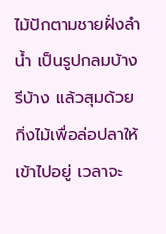ไม้ปักตามชายฝั่งลำน้ำ เป็นรูปกลมบ้าง รีบ้าง แล้วสุมด้วยกิ่งไม้เพื่อล่อปลาให้เข้าไปอยู่ เวลาจะ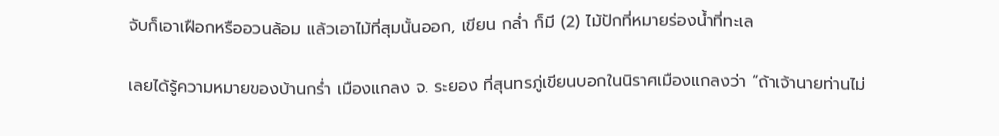จับก็เอาเฝือกหรืออวนล้อม แล้วเอาไม้ที่สุมนั้นออก, เขียน กล่ำ ก็มี (2) ไม้ปักที่หมายร่องน้ำที่ทะเล

เลยได้รู้ความหมายของบ้านกร่ำ เมืองแกลง จ. ระยอง ที่สุนทรภู่เขียนบอกในนิราศเมืองแกลงว่า “ถ้าเจ้านายท่านไม่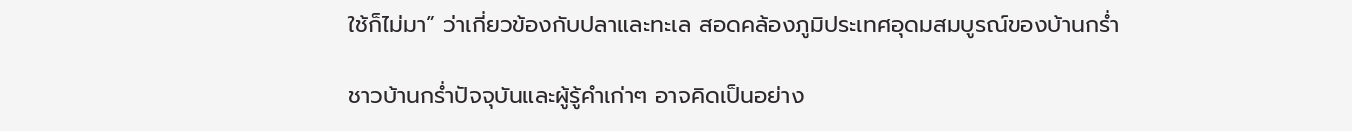ใช้ก็ไม่มา” ว่าเกี่ยวข้องกับปลาและทะเล สอดคล้องภูมิประเทศอุดมสมบูรณ์ของบ้านกร่ำ

ชาวบ้านกร่ำปัจจุบันและผู้รู้คำเก่าๆ อาจคิดเป็นอย่าง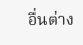อื่นต่าง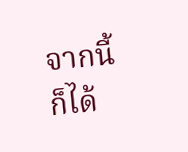จากนี้ก็ได้